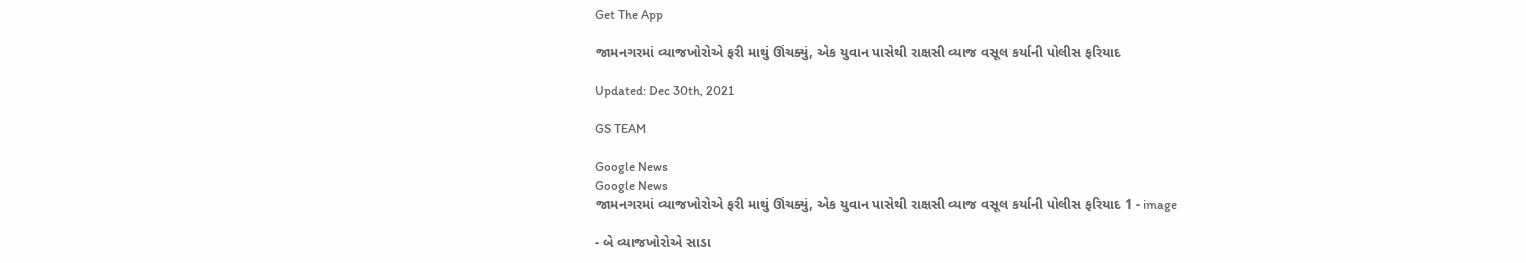Get The App

જામનગરમાં વ્યાજખોરોએ ફરી માથું ઊંચક્યું, એક યુવાન પાસેથી રાક્ષસી વ્યાજ વસૂલ કર્યાની પોલીસ ફરિયાદ

Updated: Dec 30th, 2021

GS TEAM

Google News
Google News
જામનગરમાં વ્યાજખોરોએ ફરી માથું ઊંચક્યું, એક યુવાન પાસેથી રાક્ષસી વ્યાજ વસૂલ કર્યાની પોલીસ ફરિયાદ 1 - image

- બે વ્યાજખોરોએ સાડા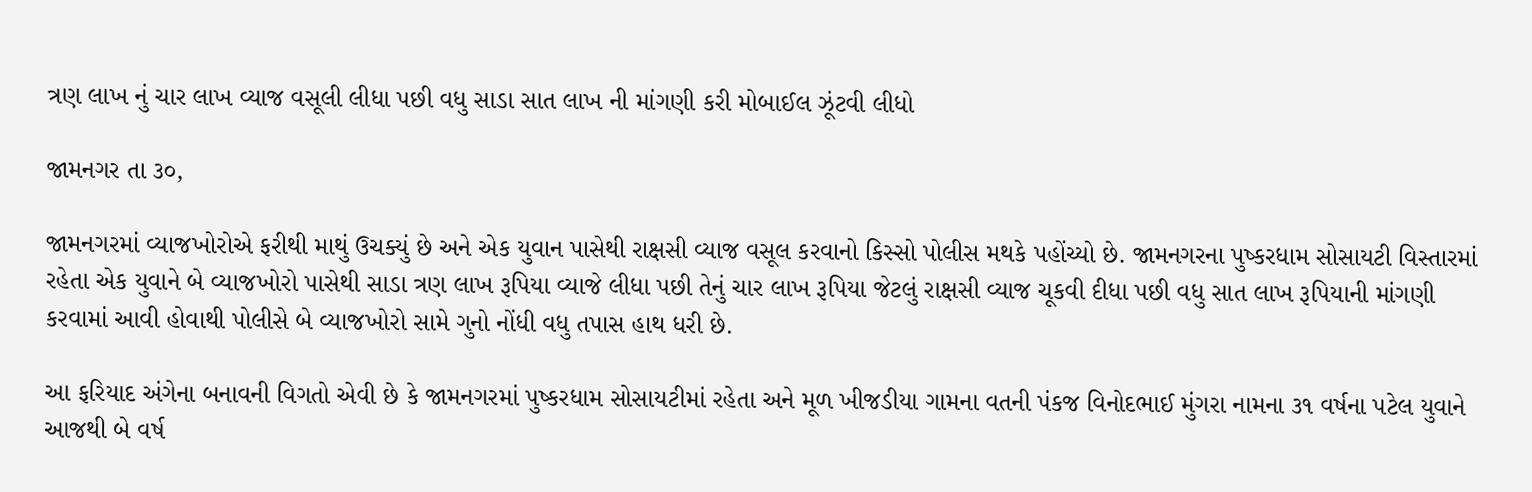ત્રણ લાખ નું ચાર લાખ વ્યાજ વસૂલી લીધા પછી વધુ સાડા સાત લાખ ની માંગણી કરી મોબાઈલ ઝૂંટવી લીધો

જામનગર તા ૩૦,

જામનગરમાં વ્યાજખોરોએ ફરીથી માથું ઉચક્યું છે અને એક યુવાન પાસેથી રાક્ષસી વ્યાજ વસૂલ કરવાનો કિસ્સો પોલીસ મથકે પહોંચ્યો છે. જામનગરના પુષ્કરધામ સોસાયટી વિસ્તારમાં રહેતા એક યુવાને બે વ્યાજખોરો પાસેથી સાડા ત્રણ લાખ રૂપિયા વ્યાજે લીધા પછી તેનું ચાર લાખ રૂપિયા જેટલું રાક્ષસી વ્યાજ ચૂકવી દીધા પછી વધુ સાત લાખ રૂપિયાની માંગણી કરવામાં આવી હોવાથી પોલીસે બે વ્યાજખોરો સામે ગુનો નોંધી વધુ તપાસ હાથ ધરી છે.

આ ફરિયાદ અંગેના બનાવની વિગતો એવી છે કે જામનગરમાં પુષ્કરધામ સોસાયટીમાં રહેતા અને મૂળ ખીજડીયા ગામના વતની પંકજ વિનોદભાઈ મુંગરા નામના ૩૧ વર્ષના પટેલ યુવાને આજથી બે વર્ષ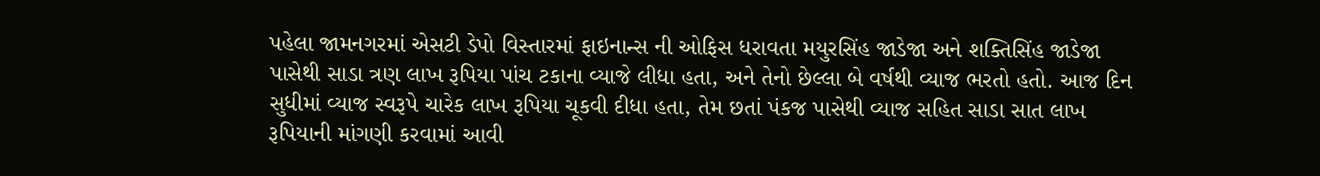પહેલા જામનગરમાં એસટી ડેપો વિસ્તારમાં ફાઇનાન્સ ની ઓફિસ ધરાવતા મયુરસિંહ જાડેજા અને શક્તિસિંહ જાડેજા પાસેથી સાડા ત્રણ લાખ રૂપિયા પાંચ ટકાના વ્યાજે લીધા હતા, અને તેનો છેલ્લા બે વર્ષથી વ્યાજ ભરતો હતો. આજ દિન સુધીમાં વ્યાજ સ્વરૂપે ચારેક લાખ રૂપિયા ચૂકવી દીધા હતા, તેમ છતાં પંકજ પાસેથી વ્યાજ સહિત સાડા સાત લાખ રૂપિયાની માંગણી કરવામાં આવી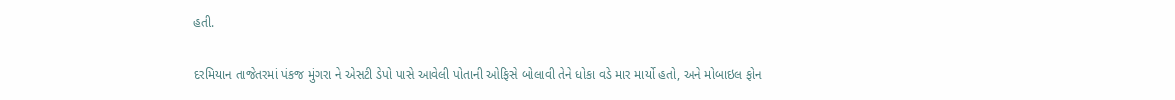હતી.

દરમિયાન તાજેતરમાં પંકજ મુંગરા ને એસટી ડેપો પાસે આવેલી પોતાની ઓફિસે બોલાવી તેને ધોકા વડે માર માર્યો હતો, અને મોબાઇલ ફોન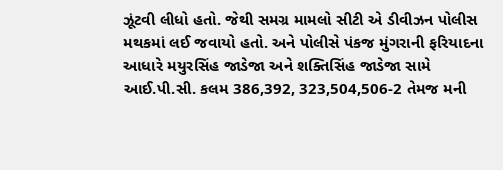ઝૂંટવી લીધો હતો. જેથી સમગ્ર મામલો સીટી એ ડીવીઝન પોલીસ મથકમાં લઈ જવાયો હતો. અને પોલીસે પંકજ મુંગરાની ફરિયાદના આધારે મયુરસિંહ જાડેજા અને શક્તિસિંહ જાડેજા સામે આઈ.પી.સી. કલમ 386,392, 323,504,506-2 તેમજ મની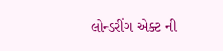લોન્ડરીંગ એક્ટ ની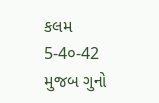કલમ 5-4૦-42  મુજબ ગુનો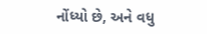નોંધ્યો છે, અને વધુ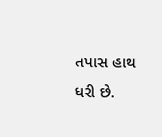તપાસ હાથ ધરી છે.